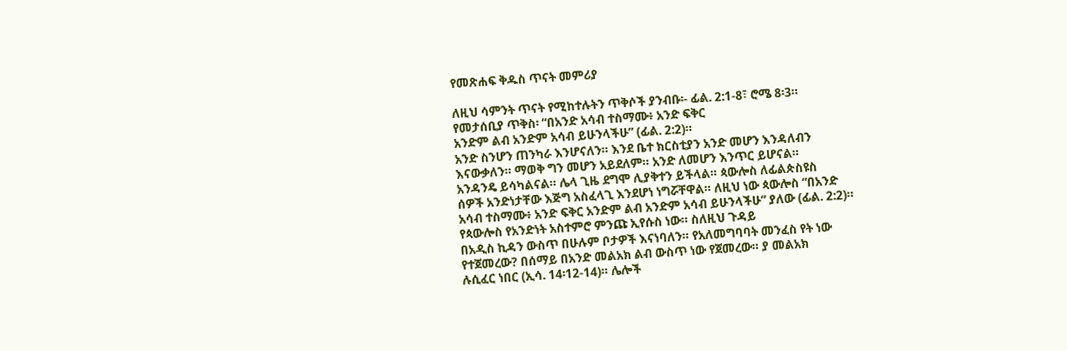የመጽሐፍ ቅዱስ ጥናት መምሪያ

ለዚህ ሳምንት ጥናት የሚከተሉትን ጥቅሶች ያንብቡ፡- ፊል. 2:1-8፣ ሮሜ 8፡3።
የመታሰቢያ ጥቅስ፡ “በአንድ አሳብ ተስማሙ፥ አንድ ፍቅር
አንድም ልብ አንድም አሳብ ይሁንላችሁ” (ፊል. 2:2)።
አንድ ስንሆን ጠንካራ እንሆናለን። እንደ ቤተ ክርስቲያን አንድ መሆን እንዳለብን
እናውቃለን። ማወቅ ግን መሆን አይደለም። አንድ ለመሆን እንጥር ይሆናል።
አንዳንዴ ይሳካልናል። ሌላ ጊዜ ደግሞ ሊያቅተን ይችላል። ጳውሎስ ለፊልጵስዩስ
ሰዎች አንድነታቸው እጅግ አስፈላጊ እንደሆነ ነግሯቸዋል። ለዚህ ነው ጳውሎስ “በአንድ
አሳብ ተስማሙ፥ አንድ ፍቅር አንድም ልብ አንድም አሳብ ይሁንላችሁ” ያለው (ፊል. 2:2)።
የጳውሎስ የአንድነት አስተምሮ ምንጩ ኢየሱስ ነው። ስለዚህ ጉዳይ
በአዲስ ኪዳን ውስጥ በሁሉም ቦታዎች እናነባለን። የአለመግባባት መንፈስ የት ነው
የተጀመረው? በሰማይ በአንድ መልአክ ልብ ውስጥ ነው የጀመረው። ያ መልአክ
ሉሲፈር ነበር (ኢሳ. 14፡12-14)። ሌሎች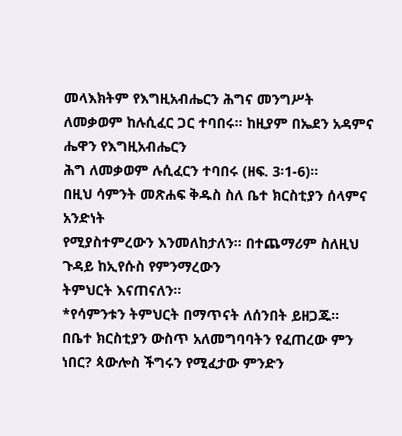መላእክትም የእግዚአብሔርን ሕግና መንግሥት
ለመቃወም ከሉሲፈር ጋር ተባበሩ። ከዚያም በኤደን አዳምና ሔዋን የእግዚአብሔርን
ሕግ ለመቃወም ሉሲፈርን ተባበሩ (ዘፍ. 3፡1-6)።
በዚህ ሳምንት መጽሐፍ ቅዱስ ስለ ቤተ ክርስቲያን ሰላምና አንድነት
የሚያስተምረውን እንመለከታለን። በተጨማሪም ስለዚህ ጉዳይ ከኢየሱስ የምንማረውን
ትምህርት እናጠናለን።
*የሳምንቱን ትምህርት በማጥናት ለሰንበት ይዘጋጁ።
በቤተ ክርስቲያን ውስጥ አለመግባባትን የፈጠረው ምን ነበር? ጳውሎስ ችግሩን የሚፈታው ምንድን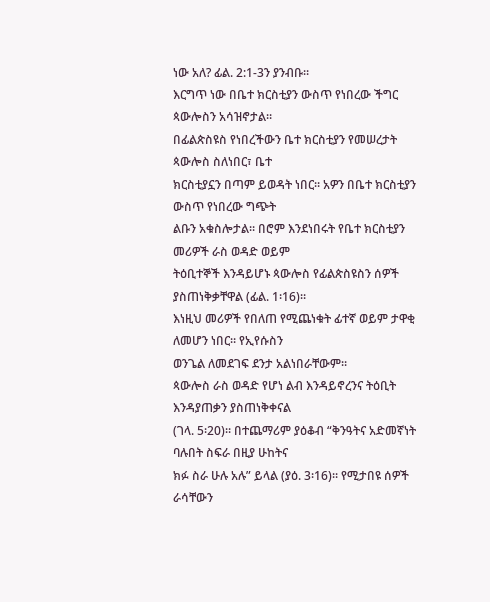ነው አለ? ፊል. 2:1-3ን ያንብቡ።
እርግጥ ነው በቤተ ክርስቲያን ውስጥ የነበረው ችግር ጳውሎስን አሳዝኖታል።
በፊልጵስዩስ የነበረችውን ቤተ ክርስቲያን የመሠረታት ጳውሎስ ስለነበር፣ ቤተ
ክርስቲያኗን በጣም ይወዳት ነበር። አዎን በቤተ ክርስቲያን ውስጥ የነበረው ግጭት
ልቡን አቁስሎታል። በሮም እንደነበሩት የቤተ ክርስቲያን መሪዎች ራስ ወዳድ ወይም
ትዕቢተኞች እንዳይሆኑ ጳውሎስ የፊልጵስዩስን ሰዎች ያስጠነቅቃቸዋል (ፊል. 1፡16)።
እነዚህ መሪዎች የበለጠ የሚጨነቁት ፊተኛ ወይም ታዋቂ ለመሆን ነበር። የኢየሱስን
ወንጌል ለመደገፍ ደንታ አልነበራቸውም።
ጳውሎስ ራስ ወዳድ የሆነ ልብ እንዳይኖረንና ትዕቢት እንዳያጠቃን ያስጠነቅቀናል
(ገላ. 5፡20)። በተጨማሪም ያዕቆብ “ቅንዓትና አድመኛነት ባሉበት ስፍራ በዚያ ሁከትና
ክፉ ስራ ሁሉ አሉ” ይላል (ያዕ. 3፡16)። የሚታበዩ ሰዎች ራሳቸውን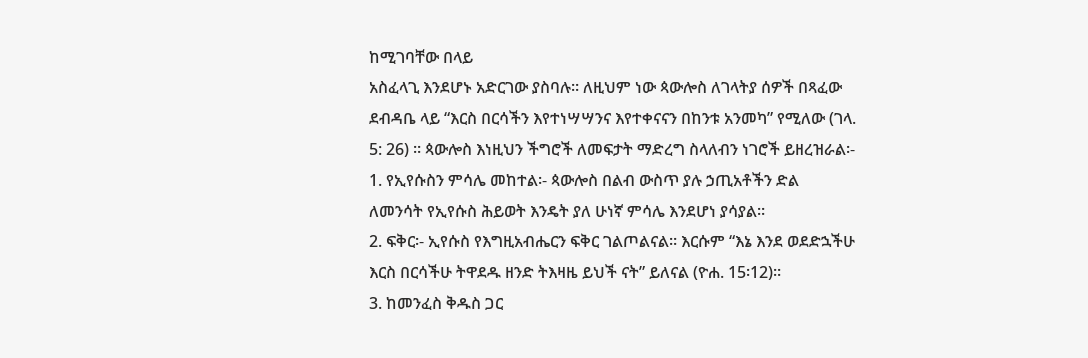ከሚገባቸው በላይ
አስፈላጊ እንደሆኑ አድርገው ያስባሉ። ለዚህም ነው ጳውሎስ ለገላትያ ሰዎች በጻፈው
ደብዳቤ ላይ “እርስ በርሳችን እየተነሣሣንና እየተቀናናን በከንቱ አንመካ” የሚለው (ገላ.
5: 26) ። ጳውሎስ እነዚህን ችግሮች ለመፍታት ማድረግ ስላለብን ነገሮች ይዘረዝራል፡-
1. የኢየሱስን ምሳሌ መከተል፡- ጳውሎስ በልብ ውስጥ ያሉ ኃጢአቶችን ድል
ለመንሳት የኢየሱስ ሕይወት እንዴት ያለ ሁነኛ ምሳሌ እንደሆነ ያሳያል።
2. ፍቅር፡- ኢየሱስ የእግዚአብሔርን ፍቅር ገልጦልናል። እርሱም “እኔ እንደ ወደድኋችሁ
እርስ በርሳችሁ ትዋደዱ ዘንድ ትእዛዜ ይህች ናት” ይለናል (ዮሐ. 15፡12)።
3. ከመንፈስ ቅዱስ ጋር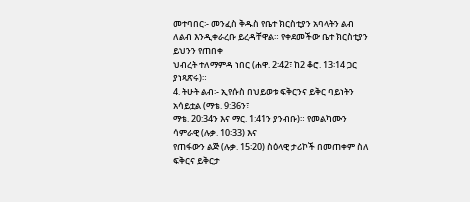መተባበር፡- መንፈስ ቅዱስ የቤተ ክርስቲያን አባላትን ልብ
ለልብ እንዲቀራረቡ ይረዳቸዋል። የቀደመችው ቤተ ክርስቲያን ይህንን የጠበቀ
ህብረት ተለማምዳ ነበር (ሐዋ. 2፡42፣ ከ2 ቆሮ. 13፡14 ጋር ያነጻጽሩ)።
4. ትሁት ልብ፡- ኢየሱስ በህይወቱ ፍቅርንና ይቅር ባይነትን አሳይቷል (ማቴ. 9:36ን፣
ማቴ. 20:34ን እና ማር. 1:41ን ያንብቡ)። የመልካሙን ሳምራዊ (ሉቃ. 10፡33) እና
የጠፋውን ልጅ (ሉቃ. 15፡20) ስዕላዊ ታሪኮች በመጠቀም ስለ ፍቅርና ይቅርታ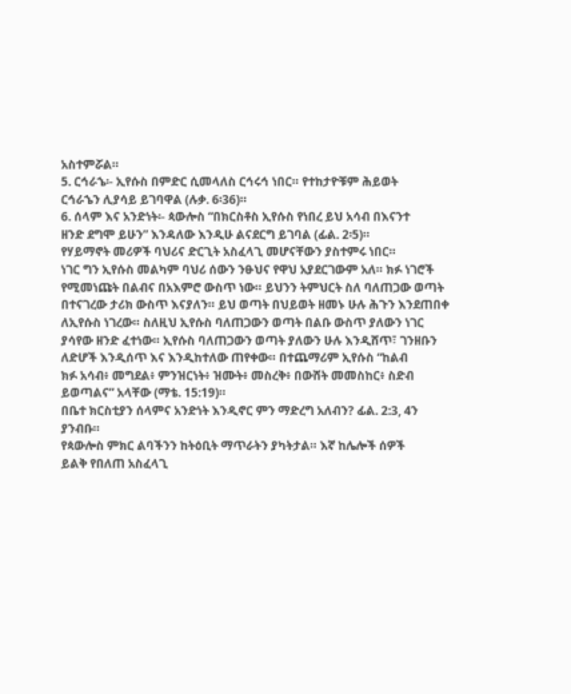አስተምሯል።
5. ርኅራኄ፡- ኢየሱስ በምድር ሲመላለስ ርኅሩኅ ነበር። የተከታዮቹም ሕይወት
ርኅራኄን ሊያሳይ ይገባዋል (ሉቃ. 6፡36)።
6. ሰላም እና አንድነት፡- ጳውሎስ “በክርስቶስ ኢየሱስ የነበረ ይህ አሳብ በእናንተ
ዘንድ ደግሞ ይሁን” እንዳለው እንዲሁ ልናደርግ ይገባል (ፊል. 2፡5)።
የሃይማኖት መሪዎች ባህሪና ድርጊት አስፈላጊ መሆናቸውን ያስተምሩ ነበር።
ነገር ግን ኢየሱስ መልካም ባህሪ ሰውን ንፁህና የዋህ አያደርገውም አለ። ክፉ ነገሮች
የሚመነጩት በልብና በአእምሮ ውስጥ ነው። ይህንን ትምህርት ስለ ባለጠጋው ወጣት
በተናገረው ታሪክ ውስጥ እናያለን። ይህ ወጣት በህይወት ዘመኑ ሁሉ ሕጉን እንደጠበቀ
ለኢየሱስ ነገረው። ስለዚህ ኢየሱስ ባለጠጋውን ወጣት በልቡ ውስጥ ያለውን ነገር
ያሳየው ዘንድ ፈተነው። ኢየሱስ ባለጠጋውን ወጣት ያለውን ሁሉ እንዲሸጥ፣ ገንዘቡን
ለድሆች እንዲሰጥ እና እንዲከተለው ጠየቀው። በተጨማሪም ኢየሱስ “ከልብ
ክፉ አሳብ፥ መግደል፥ ምንዝርነት፥ ዝሙት፥ መስረቅ፥ በውሸት መመስከር፥ ስድብ
ይወጣልና” አላቸው (ማቴ. 15:19)።
በቤተ ክርስቲያን ሰላምና አንድነት እንዲኖር ምን ማድረግ አለብን? ፊል. 2:3, 4ን
ያንብቡ።
የጳውሎስ ምክር ልባችንን ከትዕቢት ማጥራትን ያካትታል። እኛ ከሌሎች ሰዎች
ይልቅ የበለጠ አስፈላጊ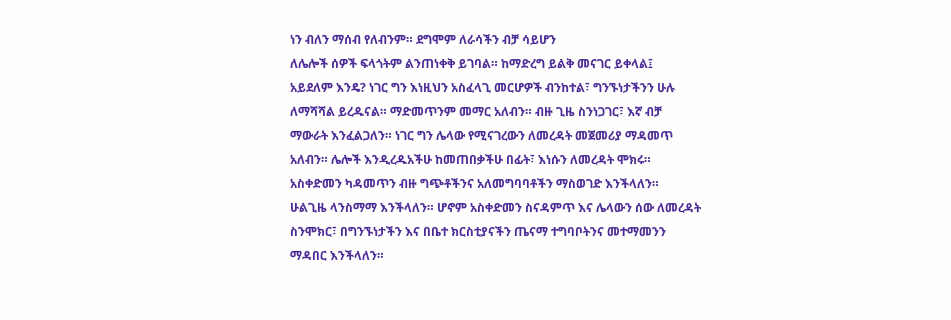ነን ብለን ማሰብ የለብንም። ደግሞም ለራሳችን ብቻ ሳይሆን
ለሌሎች ሰዎች ፍላጎትም ልንጠነቀቅ ይገባል። ከማድረግ ይልቅ መናገር ይቀላል፤
አይደለም እንዴ? ነገር ግን እነዚህን አስፈላጊ መርሆዎች ብንከተል፣ ግንኙነታችንን ሁሉ
ለማሻሻል ይረዱናል። ማድመጥንም መማር አለብን። ብዙ ጊዜ ስንነጋገር፣ እኛ ብቻ
ማውራት እንፈልጋለን። ነገር ግን ሌላው የሚናገረውን ለመረዳት መጀመሪያ ማዳመጥ
አለብን። ሌሎች እንዲረዱአችሁ ከመጠበቃችሁ በፊት፣ እነሱን ለመረዳት ሞክሩ።
አስቀድመን ካዳመጥን ብዙ ግጭቶችንና አለመግባባቶችን ማስወገድ እንችላለን።
ሁልጊዜ ላንስማማ እንችላለን። ሆኖም አስቀድመን ስናዳምጥ እና ሌላውን ሰው ለመረዳት
ስንሞክር፣ በግንኙነታችን እና በቤተ ክርስቲያናችን ጤናማ ተግባቦትንና መተማመንን
ማዳበር እንችላለን።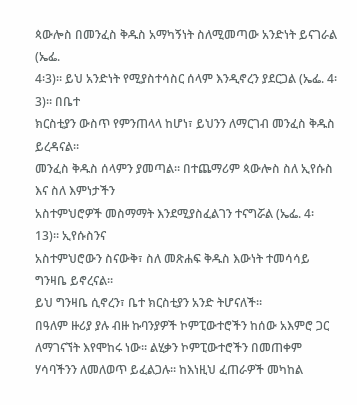ጳውሎስ በመንፈስ ቅዱስ አማካኝነት ስለሚመጣው አንድነት ይናገራል (ኤፌ.
4፡3)። ይህ አንድነት የሚያስተሳስር ሰላም እንዲኖረን ያደርጋል (ኤፌ. 4፡3)። በቤተ
ክርስቲያን ውስጥ የምንጠላላ ከሆነ፣ ይህንን ለማርገብ መንፈስ ቅዱስ ይረዳናል።
መንፈስ ቅዱስ ሰላምን ያመጣል። በተጨማሪም ጳውሎስ ስለ ኢየሱስ እና ስለ እምነታችን
አስተምህሮዎች መስማማት እንደሚያስፈልገን ተናግሯል (ኤፌ. 4፡13)። ኢየሱስንና
አስተምህሮውን ስናውቅ፣ ስለ መጽሐፍ ቅዱስ እውነት ተመሳሳይ ግንዛቤ ይኖረናል።
ይህ ግንዛቤ ሲኖረን፣ ቤተ ክርስቲያን አንድ ትሆናለች።
በዓለም ዙሪያ ያሉ ብዙ ኩባንያዎች ኮምፒውተሮችን ከሰው አእምሮ ጋር ለማገናኘት እየሞከሩ ነው። ልሂቃን ኮምፒውተሮችን በመጠቀም ሃሳባችንን ለመለወጥ ይፈልጋሉ። ከእነዚህ ፈጠራዎች መካከል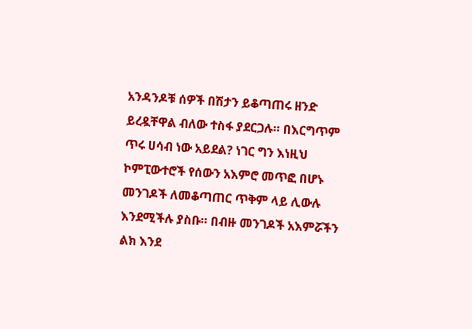አንዳንዶቹ ሰዎች በሽታን ይቆጣጠሩ ዘንድ ይረዷቸዋል ብለው ተስፋ ያደርጋሉ። በእርግጥም ጥሩ ሀሳብ ነው አይደል? ነገር ግን እነዚህ ኮምፒውተሮች የሰውን አእምሮ መጥፎ በሆኑ መንገዶች ለመቆጣጠር ጥቅም ላይ ሊውሉ እንደሚችሉ ያስቡ። በብዙ መንገዶች አእምሯችን ልክ እንደ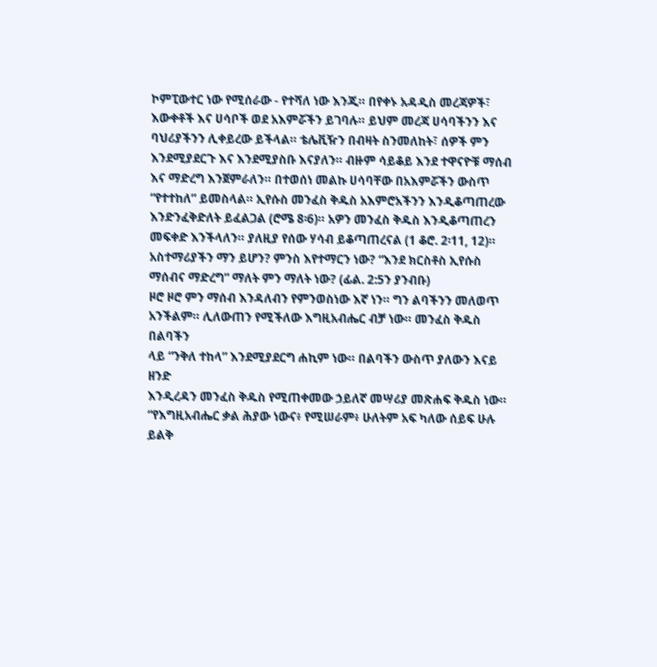ኮምፒውተር ነው የሚሰራው - የተሻለ ነው እንጂ። በየቀኑ አዳዲስ መረጃዎች፣ እውቀቶች እና ሀሳቦች ወደ አእምሯችን ይገባሉ። ይህም መረጃ ሀሳባችንን እና ባህሪያችንን ሊቀይረው ይችላል። ቴሌቪዥን በብዛት ስንመለከት፣ ሰዎች ምን እንደሚያደርጉ እና እንደሚያስቡ እናያለን። ብዙም ሳይቆይ እንደ ተዋናዮቹ ማሰብ እና ማድረግ እንጀምራለን። በተወሰነ መልኩ ሀሳባቸው በአእምሯችን ውስጥ “የተተከለ” ይመስላል። ኢየሱስ መንፈስ ቅዱስ አእምሮአችንን እንዲቆጣጠረው እንድንፈቅድለት ይፈልጋል (ሮሜ 8፡6)። አዎን መንፈስ ቅዱስ እንዲቆጣጠረን መፍቀድ እንችላለን። ያለዚያ የሰው ሃሳብ ይቆጣጠረናል (1 ቆሮ. 2፡11, 12)። አስተማሪያችን ማን ይሆን? ምንስ እየተማርን ነው? “እንደ ክርስቶስ ኢየሱስ ማሰብና ማድረግ” ማለት ምን ማለት ነው? (ፊል. 2:5ን ያንብቡ)
ዞሮ ዞሮ ምን ማሰብ እንዳለብን የምንወስነው እኛ ነን። ግን ልባችንን መለወጥ
አንችልም። ሊለውጠን የሚችለው እግዚአብሔር ብቻ ነው። መንፈስ ቅዱስ በልባችን
ላይ “ንቅለ ተከላ” እንደሚያደርግ ሐኪም ነው። በልባችን ውስጥ ያለውን እናይ ዘንድ
እንዲረዳን መንፈስ ቅዱስ የሚጠቀመው ኃይለኛ መሣሪያ መጽሐፍ ቅዱስ ነው።
“የእግዚአብሔር ቃል ሕያው ነውና፥ የሚሠራም፥ ሁለትም አፍ ካለው ሰይፍ ሁሉ
ይልቅ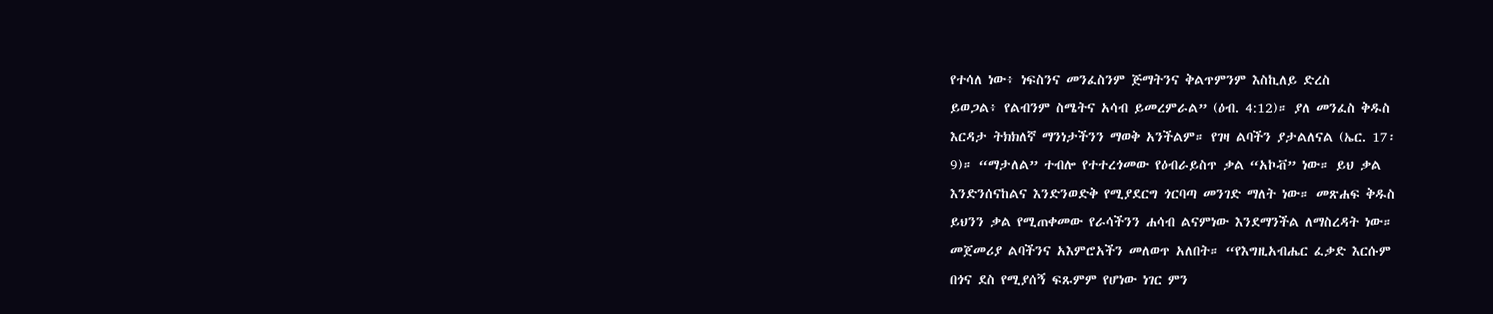የተሳለ ነው፥ ነፍስንና መንፈስንም ጅማትንና ቅልጥምንም እስኪለይ ድረስ
ይወጋል፥ የልብንም ስሜትና አሳብ ይመረምራል” (ዕብ. 4:12)። ያለ መንፈስ ቅዱስ
እርዳታ ትክክለኛ ማንነታችንን ማወቅ አንችልም። የገዛ ልባችን ያታልለናል (ኤር. 17፡
9)። “ማታለል” ተብሎ የተተረጎመው የዕብራይስጥ ቃል “አኮቭ” ነው። ይህ ቃል
እንድንሰናከልና እንድንወድቅ የሚያደርግ ጎርባጣ መንገድ ማለት ነው። መጽሐፍ ቅዱስ
ይህንን ቃል የሚጠቀመው የራሳችንን ሐሳብ ልናምነው እንደማንችል ለማስረዳት ነው።
መጀመሪያ ልባችንና አእምሮአችን መለወጥ አለበት። “የእግዚአብሔር ፈቃድ እርሱም
በጎና ደስ የሚያሰኝ ፍጹምም የሆነው ነገር ምን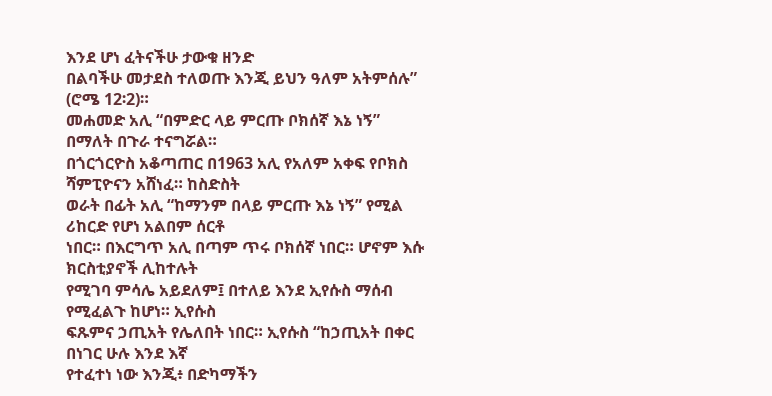እንደ ሆነ ፈትናችሁ ታውቁ ዘንድ
በልባችሁ መታደስ ተለወጡ እንጂ ይህን ዓለም አትምሰሉ” (ሮሜ 12፡2)።
መሐመድ አሊ “በምድር ላይ ምርጡ ቦክሰኛ እኔ ነኝ” በማለት በጉራ ተናግሯል።
በጎርጎርዮስ አቆጣጠር በ1963 አሊ የአለም አቀፍ የቦክስ ሻምፒዮናን አሸነፈ። ከስድስት
ወራት በፊት አሊ “ከማንም በላይ ምርጡ እኔ ነኝ” የሚል ሪከርድ የሆነ አልበም ሰርቶ
ነበር። በእርግጥ አሊ በጣም ጥሩ ቦክሰኛ ነበር። ሆኖም እሱ ክርስቲያኖች ሊከተሉት
የሚገባ ምሳሌ አይደለም፤ በተለይ እንደ ኢየሱስ ማሰብ የሚፈልጉ ከሆነ። ኢየሱስ
ፍጹምና ኃጢአት የሌለበት ነበር። ኢየሱስ “ከኃጢአት በቀር በነገር ሁሉ እንደ እኛ
የተፈተነ ነው እንጂ፥ በድካማችን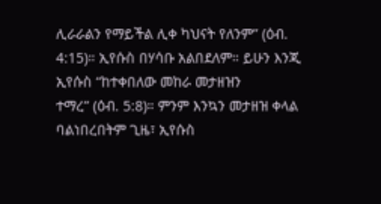ሊራራልን የማይችል ሊቀ ካህናት የለንም” (ዕብ.
4:15)። ኢየሱስ በሃሳቡ አልበደለም። ይሁን እንጂ ኢየሱስ “ከተቀበለው መከራ መታዘዝን
ተማረ” (ዕብ. 5:8)። ምንም እንኳን መታዘዝ ቀላል ባልነበረበትም ጊዜ፣ ኢየሱስ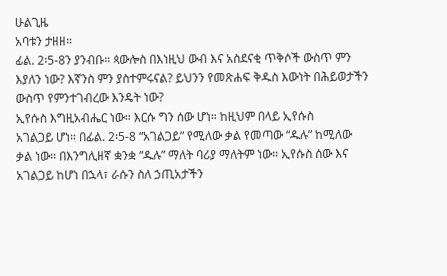ሁልጊዜ
አባቱን ታዘዘ።
ፊል. 2፡5-8ን ያንብቡ። ጳውሎስ በእነዚህ ውብ እና አስደናቂ ጥቅሶች ውስጥ ምን
እያለን ነው? እኛንስ ምን ያስተምሩናል? ይህንን የመጽሐፍ ቅዱስ እውነት በሕይወታችን
ውስጥ የምንተገብረው እንዴት ነው?
ኢየሱስ እግዚአብሔር ነው። እርሱ ግን ሰው ሆነ። ከዚህም በላይ ኢየሱስ
አገልጋይ ሆነ። በፊል. 2፡5-8 “አገልጋይ” የሚለው ቃል የመጣው “ዱሉ” ከሚለው
ቃል ነው። በእንግሊዘኛ ቋንቋ “ዱሉ” ማለት ባሪያ ማለትም ነው። ኢየሱስ ሰው እና
አገልጋይ ከሆነ በኋላ፣ ራሱን ስለ ኃጢአታችን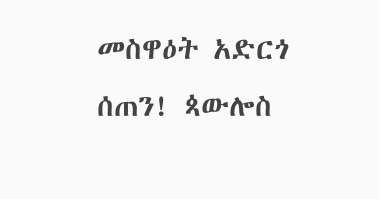መስዋዕት አድርጎ ሰጠን! ጳውሎስ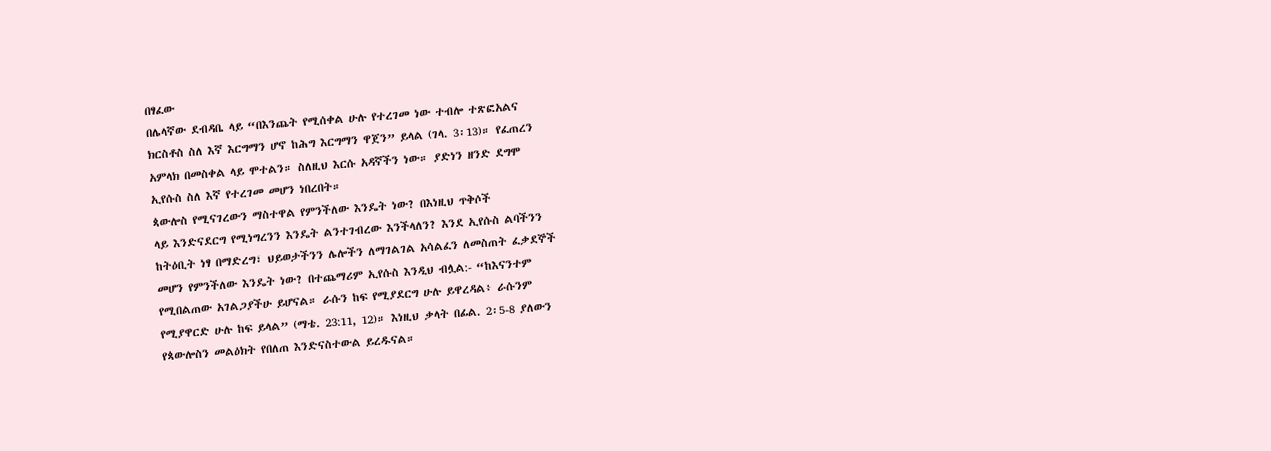በፃፈው
በሌላኛው ደብዳቤ ላይ “በእንጨት የሚሰቀል ሁሉ የተረገመ ነው ተብሎ ተጽፎአልና
ክርስቶስ ስለ እኛ እርግማን ሆኖ ከሕግ እርግማን ዋጀን” ይላል (ገላ. 3፡13)። የፈጠረን
አምላክ በመስቀል ላይ ሞተልን። ስለዚህ እርሱ አዳኛችን ነው። ያድነን ዘንድ ደግሞ
ኢየሱስ ስለ እኛ የተረገመ መሆን ነበረበት።
ጳውሎስ የሚናገረውን ማስተዋል የምንችለው እንዴት ነው? በእነዚህ ጥቅሶች
ላይ እንድናደርግ የሚነግረንን እንዴት ልንተገብረው እንችላለን? እንደ ኢየሱስ ልባችንን
ከትዕቢት ነፃ በማድረግ፣ ህይወታችንን ሌሎችን ለማገልገል አሳልፈን ለመስጠት ፈቃደኞች
መሆን የምንችለው እንዴት ነው? በተጨማሪም ኢየሱስ እንዲህ ብሏል:- “ከእናንተም
የሚበልጠው አገልጋያችሁ ይሆናል። ራሱን ከፍ የሚያደርግ ሁሉ ይዋረዳል፥ ራሱንም
የሚያዋርድ ሁሉ ከፍ ይላል” (ማቴ. 23:11, 12)። እነዚህ ቃላት በፊል. 2፡5-8 ያለውን
የጳውሎስን መልዕክት የበለጠ እንድናስተውል ይረዱናል።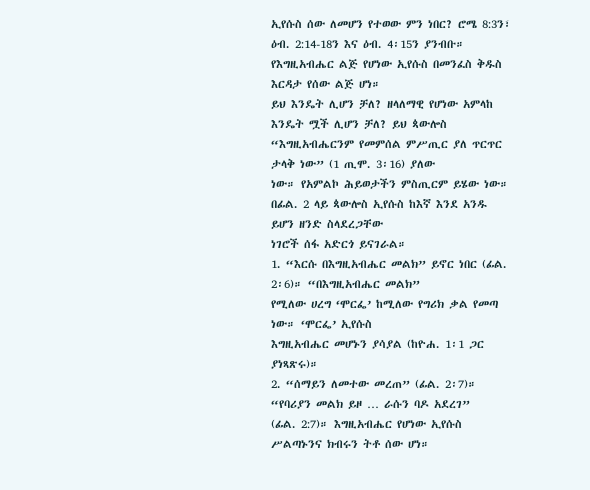ኢየሱስ ሰው ለመሆን የተወው ምን ነበር? ሮሜ 8:3ን፣ ዕብ. 2:14-18ን እና ዕብ. 4፡15ን ያንብቡ።
የእግዚአብሔር ልጅ የሆነው ኢየሱስ በመንፈስ ቅዱስ እርዳታ የሰው ልጅ ሆነ።
ይህ እንዴት ሊሆን ቻለ? ዘላለማዊ የሆነው አምላከ እንዴት ሟች ሊሆን ቻለ? ይህ ጳውሎስ
“እግዚአብሔርንም የመምሰል ምሥጢር ያለ ጥርጥር ታላቅ ነው” (1 ጢሞ. 3፡16) ያለው
ነው። የአምልኮ ሕይወታችን ምስጢርም ይሄው ነው።
በፊል. 2 ላይ ጳውሎስ ኢየሱስ ከእኛ እንደ አንዱ ይሆን ዘንድ ስላደረጋቸው
ነገሮች ሰፋ አድርጎ ይናገራል።
1. “እርሱ በእግዚአብሔር መልክ” ይኖር ነበር (ፊል. 2፡6)። “በእግዚአብሔር መልክ”
የሚለው ሀረግ ‘ሞርፌ’ ከሚለው የግሪክ ቃል የመጣ ነው። ‘ሞርፌ’ ኢየሱስ
እግዚአብሔር መሆኑን ያሳያል (ከዮሐ. 1፡1 ጋር ያነጻጽሩ)።
2. “ሰማይን ለመተው መረጠ” (ፊል. 2፡7)። “የባሪያን መልክ ይዞ … ራሱን ባዶ አደረገ”
(ፊል. 2:7)። እግዚአብሔር የሆነው ኢየሱስ ሥልጣኑንና ክብሩን ትቶ ሰው ሆነ።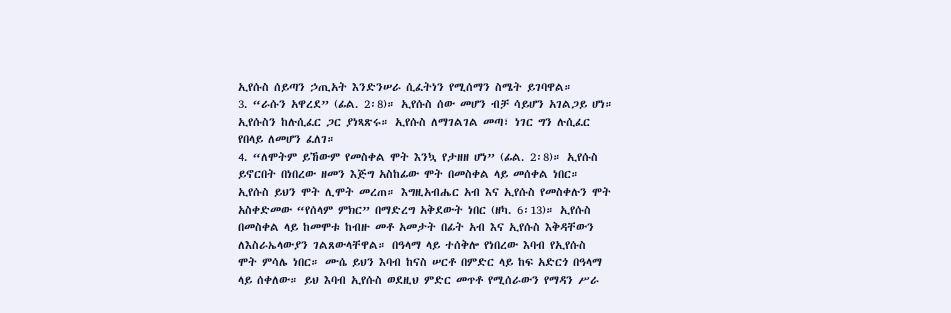ኢየሱስ ሰይጣን ኃጢአት እንድንሠራ ሲፈትነን የሚሰማን ስሜት ይገባዋል።
3. “ራሱን አዋረደ” (ፊል. 2፡8)። ኢየሱስ ሰው መሆን ብቻ ሳይሆን አገልጋይ ሆነ።
ኢየሱስን ከሉሲፈር ጋር ያነጻጽሩ። ኢየሱስ ለማገልገል መጣ፣ ነገር ግን ሉሲፈር
የበላይ ለመሆን ፈለገ።
4. “ለሞትም ይኸውም የመስቀል ሞት እንኳ የታዘዘ ሆነ” (ፊል. 2፡8)። ኢየሱስ
ይኖርበት በነበረው ዘመን እጅግ አስከፊው ሞት በመስቀል ላይ መሰቀል ነበር።
ኢየሱስ ይህን ሞት ሊሞት መረጠ። እግዚአብሔር አብ እና ኢየሱስ የመስቀሉን ሞት
አስቀድመው “የሰላም ምክር” በማድረግ አቅደውት ነበር (ዘካ. 6፡13)። ኢየሱስ
በመስቀል ላይ ከመሞቱ ከብዙ መቶ አመታት በፊት አብ እና ኢየሱስ እቅዳቸውን
ለእስራኤላውያን ገልጸውላቸዋል። በዓላማ ላይ ተሰቅሎ የነበረው እባብ የኢየሱስ
ሞት ምሳሌ ነበር። ሙሴ ይህን እባብ ከናስ ሠርቶ በምድር ላይ ከፍ አድርጎ በዓላማ
ላይ ሰቀለው። ይህ እባብ ኢየሱስ ወደዚህ ምድር መጥቶ የሚሰራውን የማዳን ሥራ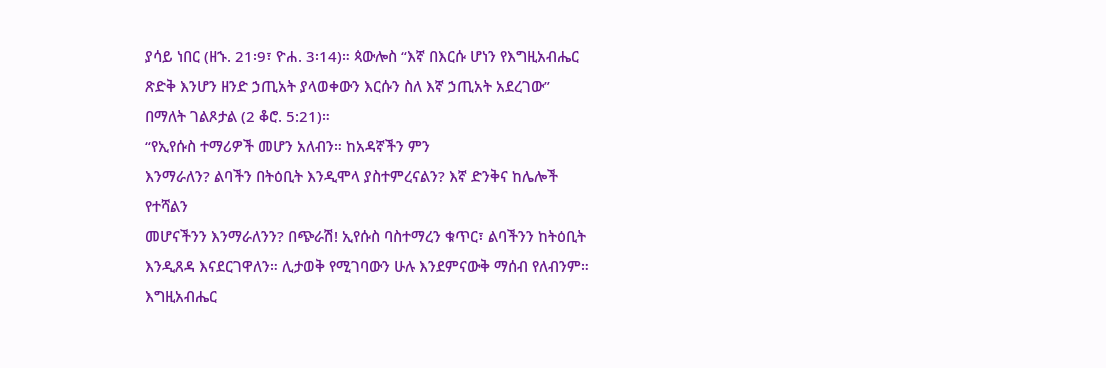ያሳይ ነበር (ዘኁ. 21፡9፣ ዮሐ. 3፡14)። ጳውሎስ “እኛ በእርሱ ሆነን የእግዚአብሔር
ጽድቅ እንሆን ዘንድ ኃጢአት ያላወቀውን እርሱን ስለ እኛ ኃጢአት አደረገው”
በማለት ገልጾታል (2 ቆሮ. 5:21)።
“የኢየሱስ ተማሪዎች መሆን አለብን። ከአዳኛችን ምን
እንማራለን? ልባችን በትዕቢት እንዲሞላ ያስተምረናልን? እኛ ድንቅና ከሌሎች የተሻልን
መሆናችንን እንማራለንን? በጭራሽ! ኢየሱስ ባስተማረን ቁጥር፣ ልባችንን ከትዕቢት
እንዲጸዳ እናደርገዋለን። ሊታወቅ የሚገባውን ሁሉ እንደምናውቅ ማሰብ የለብንም።
እግዚአብሔር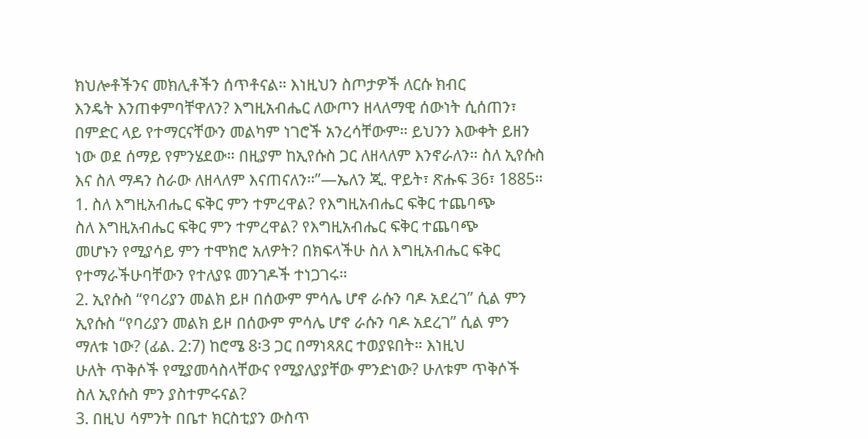ክህሎቶችንና መክሊቶችን ሰጥቶናል። እነዚህን ስጦታዎች ለርሱ ክብር
እንዴት እንጠቀምባቸዋለን? እግዚአብሔር ለውጦን ዘላለማዊ ሰውነት ሲሰጠን፣
በምድር ላይ የተማርናቸውን መልካም ነገሮች አንረሳቸውም። ይህንን እውቀት ይዘን
ነው ወደ ሰማይ የምንሄደው። በዚያም ከኢየሱስ ጋር ለዘላለም እንኖራለን። ስለ ኢየሱስ
እና ስለ ማዳን ስራው ለዘላለም እናጠናለን።”—ኤለን ጂ. ዋይት፣ ጽሑፍ 36፣ 1885።
1. ስለ እግዚአብሔር ፍቅር ምን ተምረዋል? የእግዚአብሔር ፍቅር ተጨባጭ
ስለ እግዚአብሔር ፍቅር ምን ተምረዋል? የእግዚአብሔር ፍቅር ተጨባጭ
መሆኑን የሚያሳይ ምን ተሞክሮ አለዎት? በክፍላችሁ ስለ እግዚአብሔር ፍቅር
የተማራችሁባቸውን የተለያዩ መንገዶች ተነጋገሩ።
2. ኢየሱስ “የባሪያን መልክ ይዞ በሰውም ምሳሌ ሆኖ ራሱን ባዶ አደረገ” ሲል ምን
ኢየሱስ “የባሪያን መልክ ይዞ በሰውም ምሳሌ ሆኖ ራሱን ባዶ አደረገ” ሲል ምን
ማለቱ ነው? (ፊል. 2:7) ከሮሜ 8፡3 ጋር በማነጻጸር ተወያዩበት። እነዚህ
ሁለት ጥቅሶች የሚያመሳስላቸውና የሚያለያያቸው ምንድነው? ሁለቱም ጥቅሶች
ስለ ኢየሱስ ምን ያስተምሩናል?
3. በዚህ ሳምንት በቤተ ክርስቲያን ውስጥ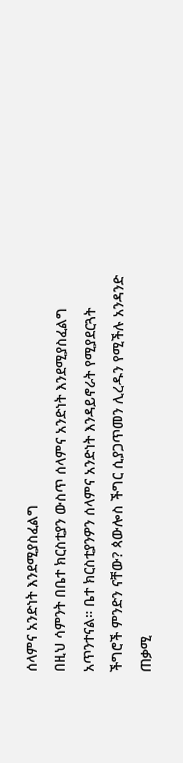ሰላምና አንድነት እንደሚያስፈልግ
በዚህ ሳምንት በቤተ ክርስቲያን ውስጥ ሰላምና አንድነት እንደሚያስፈልግ
አጥንተናል። ቤተ ክርስቲያንዎን ሰላምና አንድነት እንዳይኖራት የሚያደርጓት
ችግሮች ምንድን ናቸው? ጳውሎስ ችግር ሲያጋጥመን ሊረዱን የሚችሉ አንዳንድ
ጠቃሚ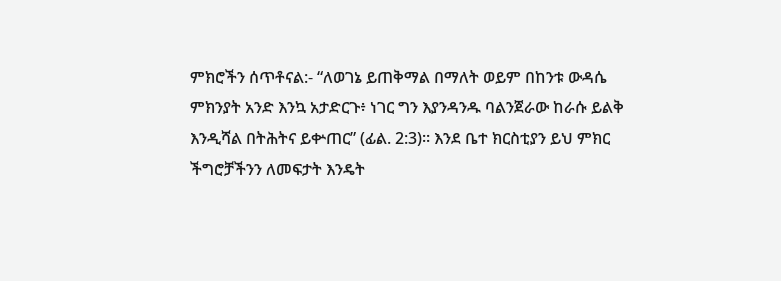ምክሮችን ሰጥቶናል:- “ለወገኔ ይጠቅማል በማለት ወይም በከንቱ ውዳሴ
ምክንያት አንድ እንኳ አታድርጉ፥ ነገር ግን እያንዳንዱ ባልንጀራው ከራሱ ይልቅ
እንዲሻል በትሕትና ይቍጠር” (ፊል. 2:3)። እንደ ቤተ ክርስቲያን ይህ ምክር
ችግሮቻችንን ለመፍታት እንዴት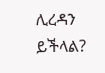ሊረዳን ይችላል?